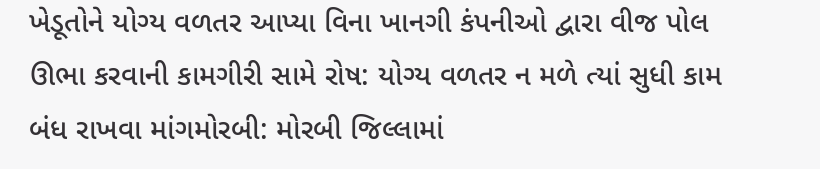ખેડૂતોને યોગ્ય વળતર આપ્યા વિના ખાનગી કંપનીઓ દ્વારા વીજ પોલ ઊભા કરવાની કામગીરી સામે રોષ: યોગ્ય વળતર ન મળે ત્યાં સુધી કામ બંધ રાખવા માંગમોરબી: મોરબી જિલ્લામાં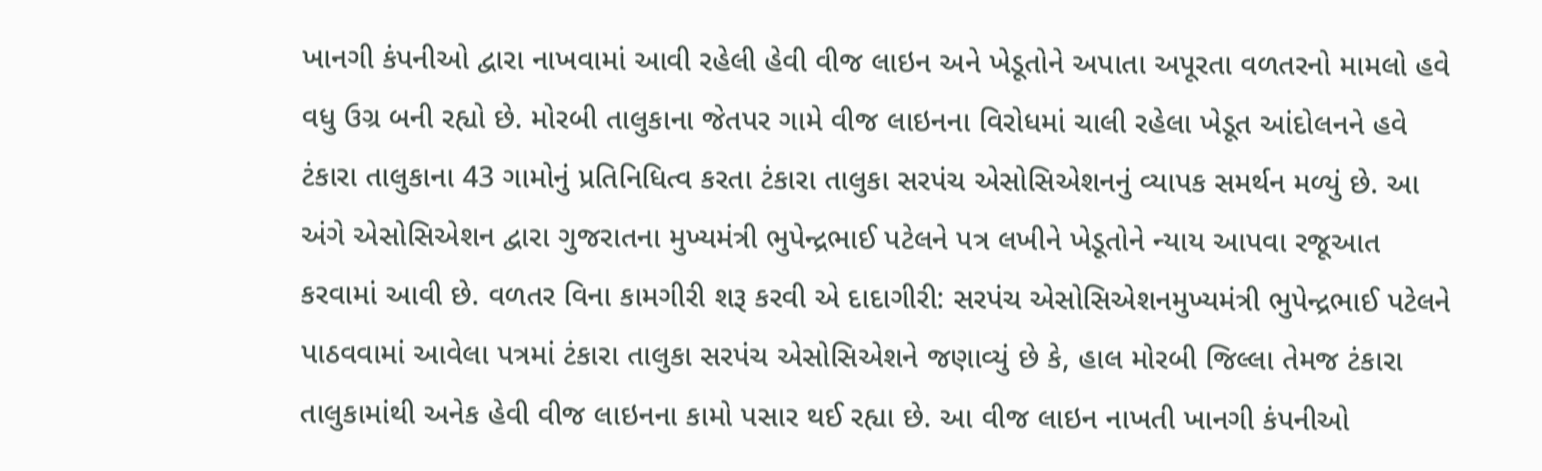ખાનગી કંપનીઓ દ્વારા નાખવામાં આવી રહેલી હેવી વીજ લાઇન અને ખેડૂતોને અપાતા અપૂરતા વળતરનો મામલો હવે વધુ ઉગ્ર બની રહ્યો છે. મોરબી તાલુકાના જેતપર ગામે વીજ લાઇનના વિરોધમાં ચાલી રહેલા ખેડૂત આંદોલનને હવે ટંકારા તાલુકાના 43 ગામોનું પ્રતિનિધિત્વ કરતા ટંકારા તાલુકા સરપંચ એસોસિએશનનું વ્યાપક સમર્થન મળ્યું છે. આ અંગે એસોસિએશન દ્વારા ગુજરાતના મુખ્યમંત્રી ભુપેન્દ્રભાઈ પટેલને પત્ર લખીને ખેડૂતોને ન્યાય આપવા રજૂઆત કરવામાં આવી છે. વળતર વિના કામગીરી શરૂ કરવી એ દાદાગીરી: સરપંચ એસોસિએશનમુખ્યમંત્રી ભુપેન્દ્રભાઈ પટેલને પાઠવવામાં આવેલા પત્રમાં ટંકારા તાલુકા સરપંચ એસોસિએશને જણાવ્યું છે કે, હાલ મોરબી જિલ્લા તેમજ ટંકારા તાલુકામાંથી અનેક હેવી વીજ લાઇનના કામો પસાર થઈ રહ્યા છે. આ વીજ લાઇન નાખતી ખાનગી કંપનીઓ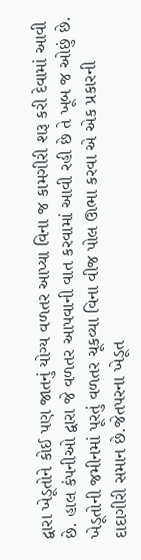દ્વારા ખેડૂતોને કોઈ પણ જાતનું યોગ્ય વળતર આપ્યા વિના જ કામગીરી શરૂ કરી દેવામાં આવી છે. હાલ કંપનીઓ દ્વારા જે વળતર આપવાની વાત કરવામાં આવી રહી છે તે ખૂબ જ ઓછું છે. ખેડૂતોની જમીનમાં પૂરતું વળતર ચૂકવ્યા વિના વીજ પોલ ઊભા કરવા એ એક પ્રકારની દાદાગીરી સમાન છે.જેતપરના ખેડૂત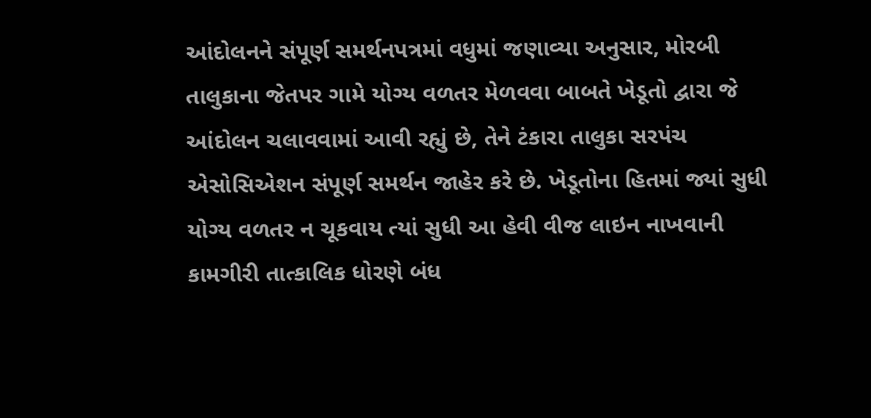આંદોલનને સંપૂર્ણ સમર્થનપત્રમાં વધુમાં જણાવ્યા અનુસાર, મોરબી તાલુકાના જેતપર ગામે યોગ્ય વળતર મેળવવા બાબતે ખેડૂતો દ્વારા જે આંદોલન ચલાવવામાં આવી રહ્યું છે, તેને ટંકારા તાલુકા સરપંચ એસોસિએશન સંપૂર્ણ સમર્થન જાહેર કરે છે. ખેડૂતોના હિતમાં જ્યાં સુધી યોગ્ય વળતર ન ચૂકવાય ત્યાં સુધી આ હેવી વીજ લાઇન નાખવાની કામગીરી તાત્કાલિક ધોરણે બંધ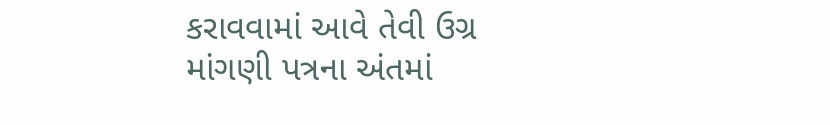કરાવવામાં આવે તેવી ઉગ્ર માંગણી પત્રના અંતમાં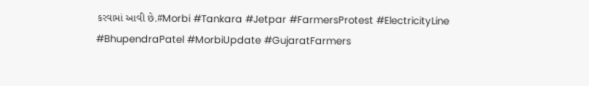કરવામાં આવી છે.#Morbi #Tankara #Jetpar #FarmersProtest #ElectricityLine #BhupendraPatel #MorbiUpdate #GujaratFarmers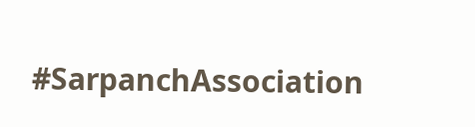#SarpanchAssociation